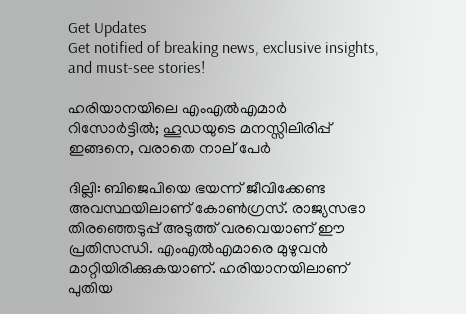Get Updates
Get notified of breaking news, exclusive insights, and must-see stories!

ഹരിയാനയിലെ എംഎല്‍എമാര്‍ റിസോര്‍ട്ടില്‍; ഹൂഡയുടെ മനസ്സിലിരിപ്പ് ഇങ്ങനെ, വരാതെ നാല് പേര്‍

ദില്ലി: ബിജെപിയെ ഭയന്ന് ജീവിക്കേണ്ട അവസ്ഥയിലാണ് കോണ്‍ഗ്രസ്. രാജ്യസഭാ തിരഞ്ഞെടുപ്പ് അടുത്ത് വരവെയാണ് ഈ പ്രതിസന്ധി. എംഎല്‍എമാരെ മുഴുവന്‍ മാറ്റിയിരിക്കുകയാണ്. ഹരിയാനയിലാണ് പുതിയ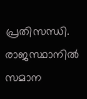പ്രതിസന്ധി. രാജസ്ഥാനില്‍ സമാന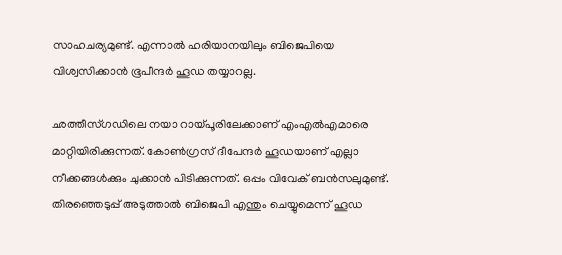സാഹചര്യമുണ്ട്. എന്നാല്‍ ഹരിയാനയിലും ബിജെപിയെ വിശ്വസിക്കാന്‍ ഭൂപീന്ദര്‍ ഹൂഡ തയ്യാറല്ല.

ഛത്തീസ്ഗഡിലെ നയാ റായ്പൂരിലേക്കാണ് എംഎല്‍എമാരെ മാറ്റിയിരിക്കുന്നത്. കോണ്‍ഗ്രസ് ദീപേന്ദര്‍ ഹൂഡയാണ് എല്ലാ നീക്കങ്ങള്‍ക്കും ചുക്കാന്‍ പിടിക്കുന്നത്. ഒപ്പം വിവേക് ബന്‍സലുമുണ്ട്. തിരഞ്ഞെടുപ്പ് അടുത്താല്‍ ബിജെപി എന്തും ചെയ്യുമെന്ന് ഹൂഡ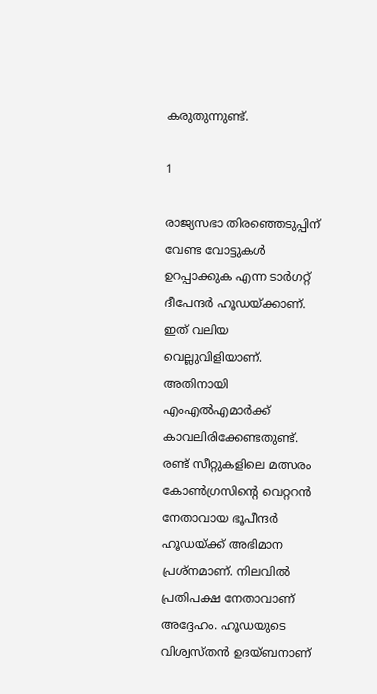കരുതുന്നുണ്ട്.

1

രാജ്യസഭാ തിരഞ്ഞെടുപ്പിന് വേണ്ട വോട്ടുകള്‍ ഉറപ്പാക്കുക എന്ന ടാര്‍ഗറ്റ് ദീപേന്ദര്‍ ഹൂഡയ്ക്കാണ്. ഇത് വലിയ വെല്ലുവിളിയാണ്. അതിനായി എംഎല്‍എമാര്‍ക്ക് കാവലിരിക്കേണ്ടതുണ്ട്. രണ്ട് സീറ്റുകളിലെ മത്സരം കോണ്‍ഗ്രസിന്റെ വെറ്ററന്‍ നേതാവായ ഭൂപീന്ദര്‍ ഹൂഡയ്ക്ക് അഭിമാന പ്രശ്‌നമാണ്. നിലവില്‍ പ്രതിപക്ഷ നേതാവാണ് അദ്ദേഹം. ഹൂഡയുടെ വിശ്വസ്തന്‍ ഉദയ്ബനാണ്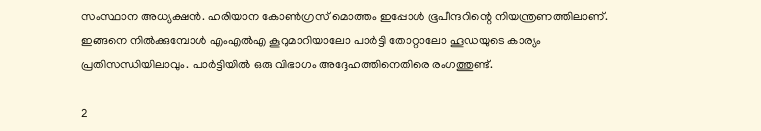സംസ്ഥാന അധ്യക്ഷന്‍. ഹരിയാന കോണ്‍ഗ്രസ് മൊത്തം ഇപ്പോള്‍ ഭൂപീന്ദറിന്റെ നിയന്ത്രണത്തിലാണ്. ഇങ്ങനെ നില്‍ക്കുമ്പോള്‍ എംഎല്‍എ കൂറുമാറിയാലോ പാര്‍ട്ടി തോറ്റാലോ ഹൂഡയുടെ കാര്യം പ്രതിസന്ധിയിലാവും. പാര്‍ട്ടിയില്‍ ഒരു വിഭാഗം അദ്ദേഹത്തിനെതിരെ രംഗത്തുണ്ട്.

2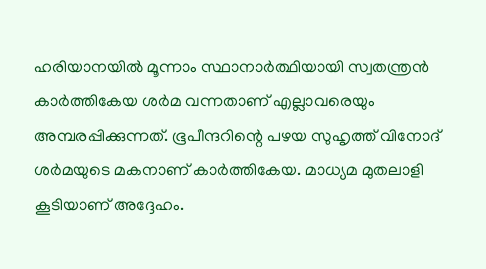ഹരിയാനയില്‍ മൂന്നാം സ്ഥാനാര്‍ത്ഥിയായി സ്വതന്ത്രന്‍ കാര്‍ത്തികേയ ശര്‍മ വന്നതാണ് എല്ലാവരെയും അമ്പരപ്പിക്കുന്നത്. ഭൂപീന്ദറിന്റെ പഴയ സുഹൃത്ത് വിനോദ് ശര്‍മയുടെ മകനാണ് കാര്‍ത്തികേയ. മാധ്യമ മുതലാളി കൂടിയാണ് അദ്ദേഹം.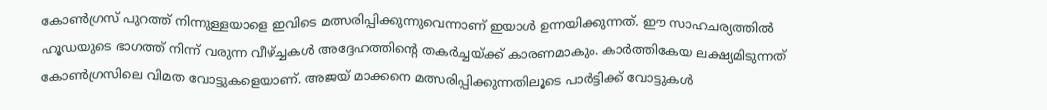കോണ്‍ഗ്രസ് പുറത്ത് നിന്നുള്ളയാളെ ഇവിടെ മത്സരിപ്പിക്കുന്നുവെന്നാണ് ഇയാള്‍ ഉന്നയിക്കുന്നത്. ഈ സാഹചര്യത്തില്‍ ഹൂഡയുടെ ഭാഗത്ത് നിന്ന് വരുന്ന വീഴ്ച്ചകള്‍ അദ്ദേഹത്തിന്റെ തകര്‍ച്ചയ്ക്ക് കാരണമാകും. കാര്‍ത്തികേയ ലക്ഷ്യമിടുന്നത് കോണ്‍ഗ്രസിലെ വിമത വോട്ടുകളെയാണ്. അജയ് മാക്കനെ മത്സരിപ്പിക്കുന്നതിലൂടെ പാര്‍ട്ടിക്ക് വോട്ടുകള്‍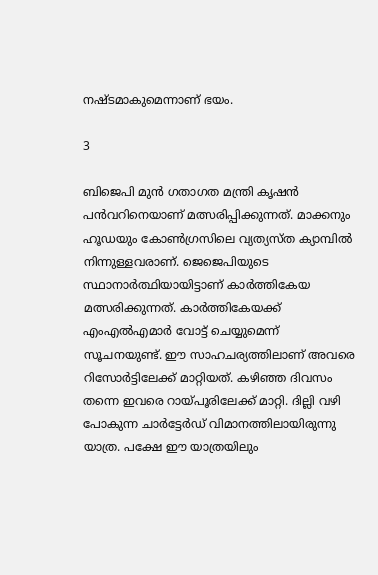നഷ്ടമാകുമെന്നാണ് ഭയം.

3

ബിജെപി മുന്‍ ഗതാഗത മന്ത്രി കൃഷന്‍ പന്‍വറിനെയാണ് മത്സരിപ്പിക്കുന്നത്. മാക്കനും ഹൂഡയും കോണ്‍ഗ്രസിലെ വ്യത്യസ്ത ക്യാമ്പില്‍ നിന്നുള്ളവരാണ്. ജെജെപിയുടെ സ്ഥാനാര്‍ത്ഥിയായിട്ടാണ് കാര്‍ത്തികേയ മത്സരിക്കുന്നത്. കാര്‍ത്തികേയക്ക് എംഎല്‍എമാര്‍ വോട്ട് ചെയ്യുമെന്ന് സൂചനയുണ്ട്. ഈ സാഹചര്യത്തിലാണ് അവരെ റിസോര്‍ട്ടിലേക്ക് മാറ്റിയത്. കഴിഞ്ഞ ദിവസം തന്നെ ഇവരെ റായ്പൂരിലേക്ക് മാറ്റി. ദില്ലി വഴി പോകുന്ന ചാര്‍ട്ടേര്‍ഡ് വിമാനത്തിലായിരുന്നു യാത്ര. പക്ഷേ ഈ യാത്രയിലും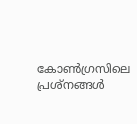കോണ്‍ഗ്രസിലെ പ്രശ്‌നങ്ങള്‍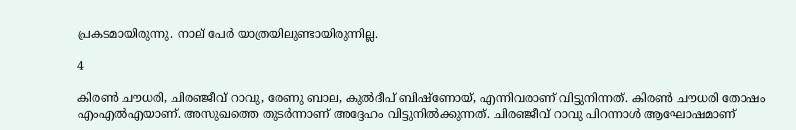പ്രകടമായിരുന്നു. നാല് പേര്‍ യാത്രയിലുണ്ടായിരുന്നില്ല.

4

കിരണ്‍ ചൗധരി, ചിരഞ്ജീവ് റാവു, രേണു ബാല, കുല്‍ദീപ് ബിഷ്‌ണോയ്, എന്നിവരാണ് വിട്ടുനിന്നത്. കിരണ്‍ ചൗധരി തോഷം എംഎല്‍എയാണ്. അസുഖത്തെ തുടര്‍ന്നാണ് അദ്ദേഹം വിട്ടുനില്‍ക്കുന്നത്. ചിരഞ്ജീവ് റാവു പിറന്നാള്‍ ആഘോഷമാണ്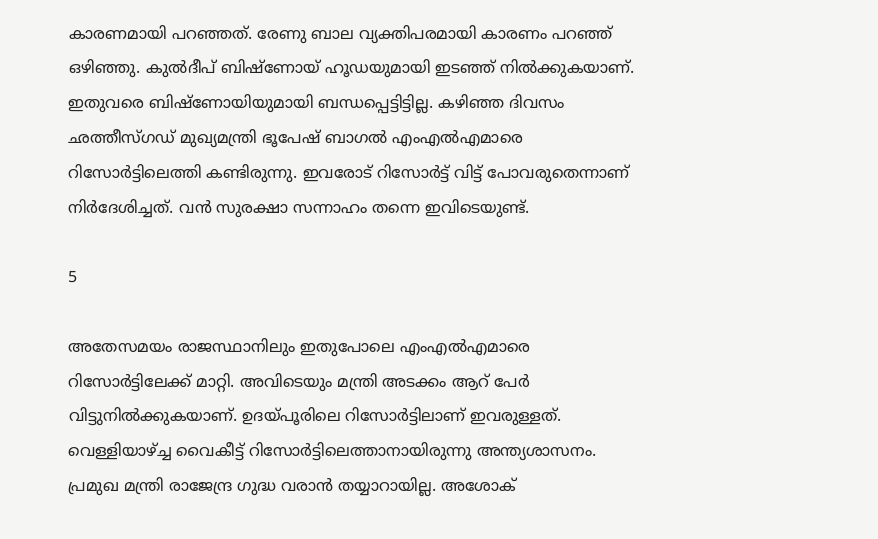കാരണമായി പറഞ്ഞത്. രേണു ബാല വ്യക്തിപരമായി കാരണം പറഞ്ഞ് ഒഴിഞ്ഞു. കുല്‍ദീപ് ബിഷ്‌ണോയ് ഹൂഡയുമായി ഇടഞ്ഞ് നില്‍ക്കുകയാണ്. ഇതുവരെ ബിഷ്‌ണോയിയുമായി ബന്ധപ്പെട്ടിട്ടില്ല. കഴിഞ്ഞ ദിവസം ഛത്തീസ്ഗഡ് മുഖ്യമന്ത്രി ഭൂപേഷ് ബാഗല്‍ എംഎല്‍എമാരെ റിസോര്‍ട്ടിലെത്തി കണ്ടിരുന്നു. ഇവരോട് റിസോര്‍ട്ട് വിട്ട് പോവരുതെന്നാണ് നിര്‍ദേശിച്ചത്. വന്‍ സുരക്ഷാ സന്നാഹം തന്നെ ഇവിടെയുണ്ട്.

5

അതേസമയം രാജസ്ഥാനിലും ഇതുപോലെ എംഎല്‍എമാരെ റിസോര്‍ട്ടിലേക്ക് മാറ്റി. അവിടെയും മന്ത്രി അടക്കം ആറ് പേര്‍ വിട്ടുനില്‍ക്കുകയാണ്. ഉദയ്പൂരിലെ റിസോര്‍ട്ടിലാണ് ഇവരുള്ളത്. വെള്ളിയാഴ്ച്ച വൈകീട്ട് റിസോര്‍ട്ടിലെത്താനായിരുന്നു അന്ത്യശാസനം. പ്രമുഖ മന്ത്രി രാജേന്ദ്ര ഗുദ്ധ വരാന്‍ തയ്യാറായില്ല. അശോക്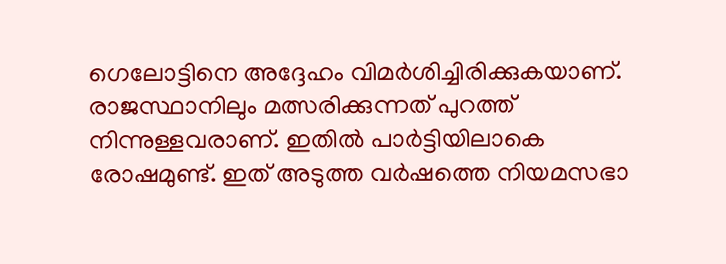ഗെലോട്ടിനെ അദ്ദേഹം വിമര്‍ശിച്ചിരിക്കുകയാണ്. രാജസ്ഥാനിലും മത്സരിക്കുന്നത് പുറത്ത് നിന്നുള്ളവരാണ്. ഇതില്‍ പാര്‍ട്ടിയിലാകെ രോഷമുണ്ട്. ഇത് അടുത്ത വര്‍ഷത്തെ നിയമസഭാ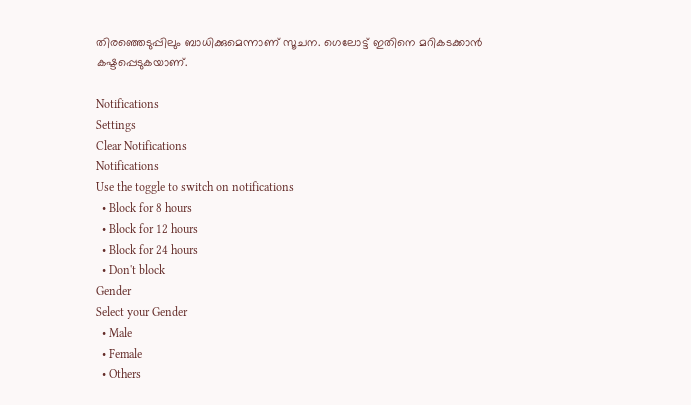തിരഞ്ഞെടുപ്പിലും ബാധിക്കുമെന്നാണ് സൂചന. ഗെലോട്ട് ഇതിനെ മറികടക്കാന്‍ കഷ്ടപ്പെടുകയാണ്.

Notifications
Settings
Clear Notifications
Notifications
Use the toggle to switch on notifications
  • Block for 8 hours
  • Block for 12 hours
  • Block for 24 hours
  • Don't block
Gender
Select your Gender
  • Male
  • Female
  • Others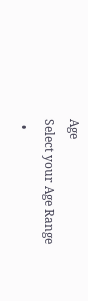Age
Select your Age Range
  •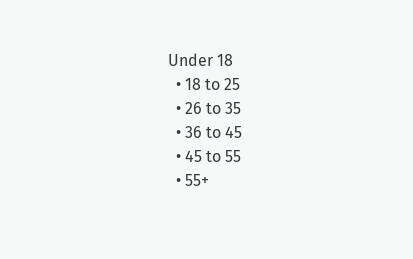Under 18
  • 18 to 25
  • 26 to 35
  • 36 to 45
  • 45 to 55
  • 55+